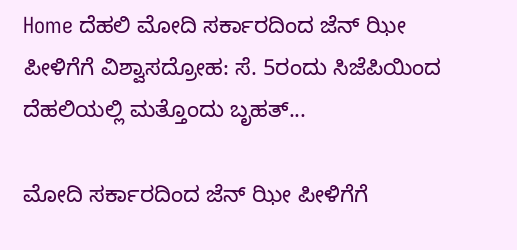Home ದೆಹಲಿ ಮೋದಿ ಸರ್ಕಾರದಿಂದ ಜೆನ್‌ ಝೀ ಪೀಳಿಗೆಗೆ ವಿಶ್ವಾಸದ್ರೋಹ: ಸೆ. 5ರಂದು ಸಿಜೆಪಿಯಿಂದ ದೆಹಲಿಯಲ್ಲಿ ಮತ್ತೊಂದು ಬೃಹತ್‌...

ಮೋದಿ ಸರ್ಕಾರದಿಂದ ಜೆನ್‌ ಝೀ ಪೀಳಿಗೆಗೆ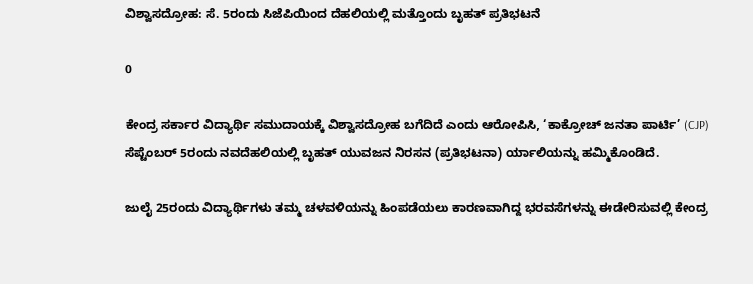ವಿಶ್ವಾಸದ್ರೋಹ: ಸೆ. 5ರಂದು ಸಿಜೆಪಿಯಿಂದ ದೆಹಲಿಯಲ್ಲಿ ಮತ್ತೊಂದು ಬೃಹತ್‌ ಪ್ರತಿಭಟನೆ

0

ಕೇಂದ್ರ ಸರ್ಕಾರ ವಿದ್ಯಾರ್ಥಿ ಸಮುದಾಯಕ್ಕೆ ವಿಶ್ವಾಸದ್ರೋಹ ಬಗೆದಿದೆ ಎಂದು ಆರೋಪಿಸಿ, ‘ಕಾಕ್ರೋಚ್ ಜನತಾ ಪಾರ್ಟಿ’ (CJP) ಸೆಪ್ಟೆಂಬರ್ 5ರಂದು ನವದೆಹಲಿಯಲ್ಲಿ ಬೃಹತ್ ಯುವಜನ ನಿರಸನ (ಪ್ರತಿಭಟನಾ) ರ್ಯಾಲಿಯನ್ನು ಹಮ್ಮಿಕೊಂಡಿದೆ.

ಜುಲೈ 25ರಂದು ವಿದ್ಯಾರ್ಥಿಗಳು ತಮ್ಮ ಚಳವಳಿಯನ್ನು ಹಿಂಪಡೆಯಲು ಕಾರಣವಾಗಿದ್ದ ಭರವಸೆಗಳನ್ನು ಈಡೇರಿಸುವಲ್ಲಿ ಕೇಂದ್ರ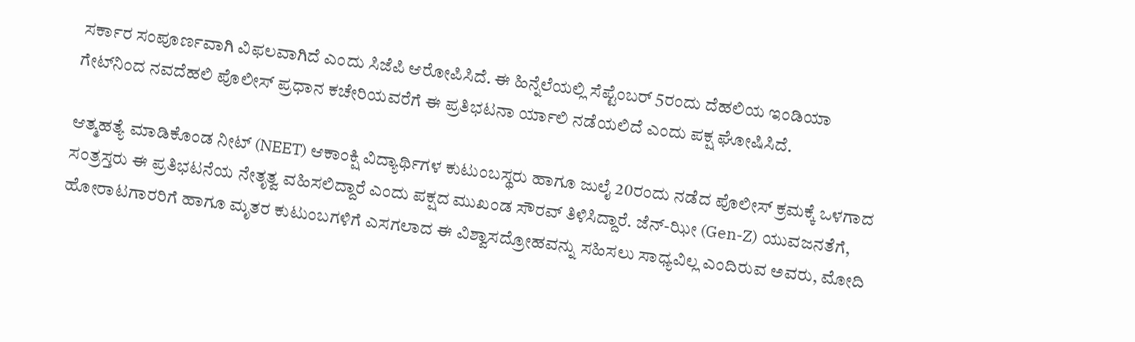ಸರ್ಕಾರ ಸಂಪೂರ್ಣವಾಗಿ ವಿಫಲವಾಗಿದೆ ಎಂದು ಸಿಜೆಪಿ ಆರೋಪಿಸಿದೆ. ಈ ಹಿನ್ನೆಲೆಯಲ್ಲಿ ಸೆಪ್ಟೆಂಬರ್ 5ರಂದು ದೆಹಲಿಯ ಇಂಡಿಯಾ ಗೇಟ್‌ನಿಂದ ನವದೆಹಲಿ ಪೊಲೀಸ್ ಪ್ರಧಾನ ಕಚೇರಿಯವರೆಗೆ ಈ ಪ್ರತಿಭಟನಾ ರ್ಯಾಲಿ ನಡೆಯಲಿದೆ ಎಂದು ಪಕ್ಷ ಘೋಷಿಸಿದೆ.

ಆತ್ಮಹತ್ಯೆ ಮಾಡಿಕೊಂಡ ನೀಟ್ (NEET) ಆಕಾಂಕ್ಷಿ ವಿದ್ಯಾರ್ಥಿಗಳ ಕುಟುಂಬಸ್ಥರು ಹಾಗೂ ಜುಲೈ 20ರಂದು ನಡೆದ ಪೊಲೀಸ್ ಕ್ರಮಕ್ಕೆ ಒಳಗಾದ ಸಂತ್ರಸ್ತರು ಈ ಪ್ರತಿಭಟನೆಯ ನೇತೃತ್ವ ವಹಿಸಲಿದ್ದಾರೆ ಎಂದು ಪಕ್ಷದ ಮುಖಂಡ ಸೌರವ್ ತಿಳಿಸಿದ್ದಾರೆ. ಜೆನ್-ಝೀ (Gen-Z) ಯುವಜನತೆಗೆ, ಹೋರಾಟಗಾರರಿಗೆ ಹಾಗೂ ಮೃತರ ಕುಟುಂಬಗಳಿಗೆ ಎಸಗಲಾದ ಈ ವಿಶ್ವಾಸದ್ರೋಹವನ್ನು ಸಹಿಸಲು ಸಾಧ್ಯವಿಲ್ಲ ಎಂದಿರುವ ಅವರು, ಮೋದಿ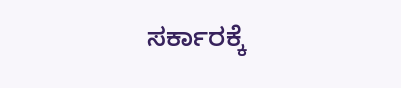ಸರ್ಕಾರಕ್ಕೆ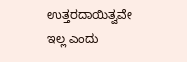ಉತ್ತರದಾಯಿತ್ವವೇ ಇಲ್ಲ ಎಂದು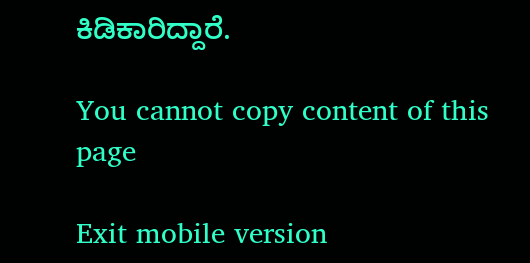ಕಿಡಿಕಾರಿದ್ದಾರೆ.

You cannot copy content of this page

Exit mobile version